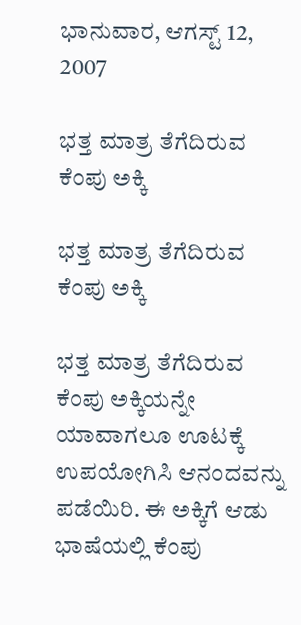ಭಾನುವಾರ, ಆಗಸ್ಟ್ 12, 2007

ಭತ್ತ ಮಾತ್ರ ತೆಗೆದಿರುವ ಕೆಂಪು ಅಕ್ಕಿ

ಭತ್ತ ಮಾತ್ರ ತೆಗೆದಿರುವ ಕೆಂಪು ಅಕ್ಕಿ

ಭತ್ತ ಮಾತ್ರ ತೆಗೆದಿರುವ ಕೆಂಪು ಅಕ್ಕಿಯನ್ನೇ ಯಾವಾಗಲೂ ಊಟಕ್ಕೆ ಉಪಯೋಗಿಸಿ ಆನಂದವನ್ನು ಪಡೆಯಿರಿ. ಈ ಅಕ್ಕಿಗೆ ಆಡು ಭಾಷೆಯಲ್ಲಿ ಕೆಂಪು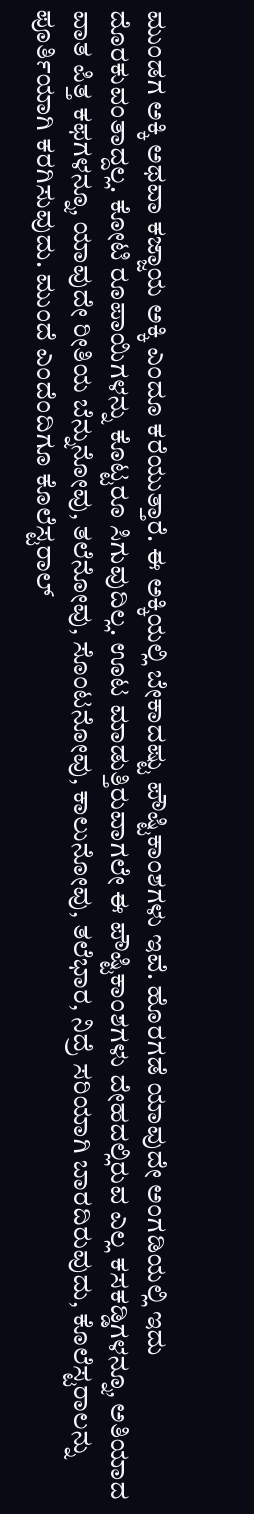ಮುಂಡಗ ಅಕ್ಕಿ ಅಥವಾ ಕಜ್ಜಾಯ ಅಕ್ಕಿ ಎಂದೂ ಕರೆಯುತ್ತಾರೆ. ಈ ಅಕ್ಕಿಯಲ್ಲಿ ಬೇಕಾದಷ್ಟು ಪೌಷ್ಟಿಕಾಂಶಗಳು ಇವೆ. ಹೊರಗಡೆ ಯಾವುದೇ ಅಂಗಡಿಯಲ್ಲಿ ಇದು ದೊರಕುವಂತಾದ್ದಲ್ಲ. ಕೋಟಿ ರೂಪಾಯಿಗಳನ್ನು ಕೊಟ್ಟರೂ ಸಿಗುವುದಿಲ್ಲ. ಊಟ ಮಾಡುತ್ತಿರುವಾಗಲೇ ಈ ಪೌಷ್ಟಿಕಾಂಶಗಳು ದೇಹದಲ್ಲಿರುವ ಎಲ್ಲ ಕಸಕಡ್ಡಿಗಳನ್ನೂ, ಅತಿಯಾದ ವಾತ ಪಿತ್ತ ಕಫಗಳನ್ನೂ, ಯಾವುದೇ ರೀತಿಯ ಬೆನ್ನುನೋವು, ತಲೆನೋವು, ಸೊಂಟನೋವು, ಕಾಲುನೋವು, ತಲೆಭಾರ, ನಿದ್ರೆ ಸರಿಯಾಗಿ ಬಾರದಿರುವುದು, ಕೊಲೆಸ್ಟರಾಲನ್ನು ಪೂರ್ತಿಯಾಗಿ ಕರಗಿಸುವುದು. ಮುಂದೆ ಎಂದೆಂದಿಗೂ ಕೊಲೆಸ್ಟರಾಲ್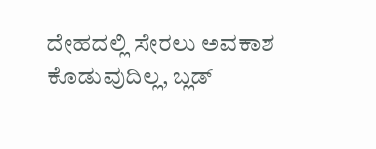ದೇಹದಲ್ಲಿ ಸೇರಲು ಅವಕಾಶ ಕೊಡುವುದಿಲ್ಲ, ಬ್ಲಡ್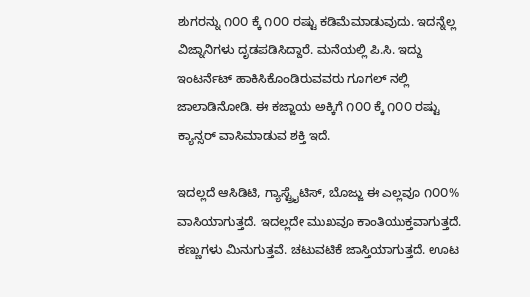ಶುಗರನ್ನು ೧೦೦ ಕ್ಕೆ ೧೦೦ ರಷ್ಟು ಕಡಿಮೆಮಾಡುವುದು. ಇದನ್ನೆಲ್ಲ ವಿಜ್ನಾನಿಗಳು ದೃಡಪಡಿಸಿದ್ದಾರೆ. ಮನೆಯಲ್ಲಿ ಪಿ.ಸಿ. ಇದ್ದು ಇಂಟರ್ನೆಟ್ ಹಾಕಿಸಿಕೊಂಡಿರುವವರು ಗೂಗಲ್ ನಲ್ಲಿ ಜಾಲಾಡಿನೋಡಿ. ಈ ಕಜ್ಜಾಯ ಅಕ್ಕಿಗೆ ೧೦೦ ಕ್ಕೆ ೧೦೦ ರಷ್ಟು ಕ್ಯಾನ್ಸರ್ ವಾಸಿಮಾಡುವ ಶಕ್ತಿ ಇದೆ.

ಇದಲ್ಲದೆ ಆಸಿಡಿಟಿ, ಗ್ಯಾಸ್ಟ್ರೈಟಿಸ್, ಬೊಜ್ಜು ಈ ಎಲ್ಲವೂ ೧೦೦% ವಾಸಿಯಾಗುತ್ತದೆ. ಇದಲ್ಲದೇ ಮುಖವೂ ಕಾಂತಿಯುಕ್ತವಾಗುತ್ತದೆ. ಕಣ್ಣುಗಳು ಮಿನುಗುತ್ತವೆ. ಚಟುವಟಿಕೆ ಜಾಸ್ತಿಯಾಗುತ್ತದೆ. ಊಟ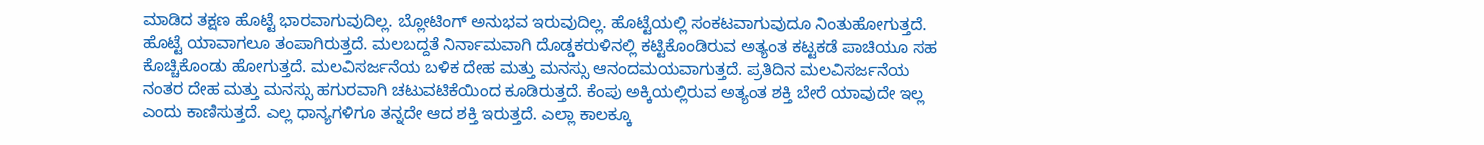ಮಾಡಿದ ತಕ್ಷಣ ಹೊಟ್ಟೆ ಭಾರವಾಗುವುದಿಲ್ಲ. ಬ್ಲೋಟಿಂಗ್ ಅನುಭವ ಇರುವುದಿಲ್ಲ. ಹೊಟ್ಟೆಯಲ್ಲಿ ಸಂಕಟವಾಗುವುದೂ ನಿಂತುಹೋಗುತ್ತದೆ. ಹೊಟ್ಟೆ ಯಾವಾಗಲೂ ತಂಪಾಗಿರುತ್ತದೆ. ಮಲಬದ್ದತೆ ನಿರ್ನಾಮವಾಗಿ ದೊಡ್ಡಕರುಳಿನಲ್ಲಿ ಕಟ್ಟಿಕೊಂಡಿರುವ ಅತ್ಯಂತ ಕಟ್ಟಕಡೆ ಪಾಚಿಯೂ ಸಹ ಕೊಚ್ಚಿಕೊಂಡು ಹೋಗುತ್ತದೆ. ಮಲವಿಸರ್ಜನೆಯ ಬಳಿಕ ದೇಹ ಮತ್ತು ಮನಸ್ಸು ಆನಂದಮಯವಾಗುತ್ತದೆ. ಪ್ರತಿದಿನ ಮಲವಿಸರ್ಜನೆಯ ನಂತರ ದೇಹ ಮತ್ತು ಮನಸ್ಸು ಹಗುರವಾಗಿ ಚಟುವಟಿಕೆಯಿಂದ ಕೂಡಿರುತ್ತದೆ. ಕೆಂಪು ಅಕ್ಕಿಯಲ್ಲಿರುವ ಅತ್ಯಂತ ಶಕ್ತಿ ಬೇರೆ ಯಾವುದೇ ಇಲ್ಲ ಎಂದು ಕಾಣಿಸುತ್ತದೆ. ಎಲ್ಲ ಧಾನ್ಯಗಳಿಗೂ ತನ್ನದೇ ಆದ ಶಕ್ತಿ ಇರುತ್ತದೆ. ಎಲ್ಲಾ ಕಾಲಕ್ಕೂ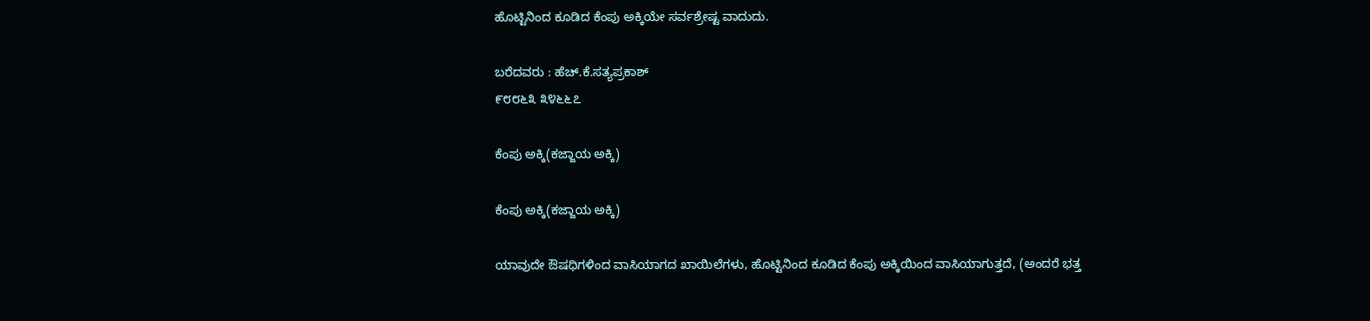ಹೊಟ್ಟಿನಿಂದ ಕೂಡಿದ ಕೆಂಪು ಅಕ್ಕಿಯೇ ಸರ್ವಶ್ರೇಷ್ಟ ವಾದುದು.

ಬರೆದವರು : ಹೆಚ್.ಕೆ.ಸತ್ಯಪ್ರಕಾಶ್
೯೮೮೬೩ ೩೪೬೬೭

ಕೆಂಪು ಅಕ್ಕಿ(ಕಜ್ಜಾಯ ಅಕ್ಕಿ)

ಕೆಂಪು ಅಕ್ಕಿ(ಕಜ್ಜಾಯ ಅಕ್ಕಿ)

ಯಾವುದೇ ಔಷಧಿಗಳಿಂದ ವಾಸಿಯಾಗದ ಖಾಯಿಲೆಗಳು, ಹೊಟ್ಟಿನಿಂದ ಕೂಡಿದ ಕೆಂಪು ಅಕ್ಕಿಯಿಂದ ವಾಸಿಯಾಗುತ್ತದೆ, (ಅಂದರೆ ಭತ್ತ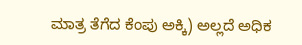ಮಾತ್ರ ತೆಗೆದ ಕೆಂಪು ಅಕ್ಕಿ) ಅಲ್ಲದೆ ಅಧಿಕ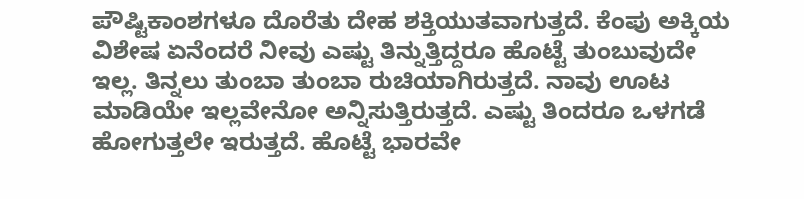ಪೌಷ್ಟಿಕಾಂಶಗಳೂ ದೊರೆತು ದೇಹ ಶಕ್ತಿಯುತವಾಗುತ್ತದೆ. ಕೆಂಪು ಅಕ್ಕಿಯ ವಿಶೇಷ ಏನೆಂದರೆ ನೀವು ಎಷ್ಟು ತಿನ್ನುತ್ತಿದ್ದರೂ ಹೊಟ್ಟೆ ತುಂಬುವುದೇ ಇಲ್ಲ. ತಿನ್ನಲು ತುಂಬಾ ತುಂಬಾ ರುಚಿಯಾಗಿರುತ್ತದೆ. ನಾವು ಊಟ ಮಾಡಿಯೇ ಇಲ್ಲವೇನೋ ಅನ್ನಿಸುತ್ತಿರುತ್ತದೆ. ಎಷ್ಟು ತಿಂದರೂ ಒಳಗಡೆ ಹೋಗುತ್ತಲೇ ಇರುತ್ತದೆ. ಹೊಟ್ಟೆ ಭಾರವೇ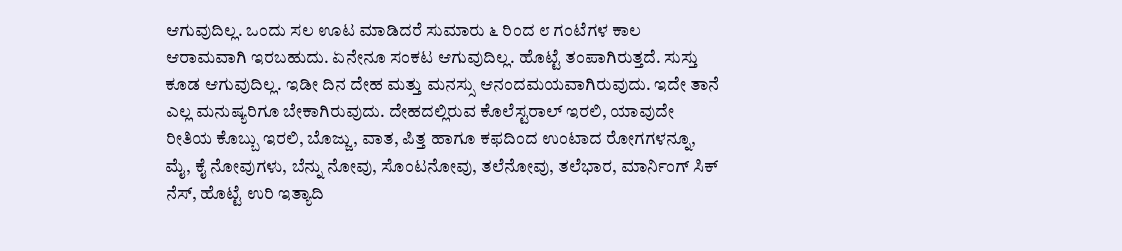ಆಗುವುದಿಲ್ಲ. ಒಂದು ಸಲ ಊಟ ಮಾಡಿದರೆ ಸುಮಾರು ೬ ರಿಂದ ೮ ಗಂಟೆಗಳ ಕಾಲ ಆರಾಮವಾಗಿ ಇರಬಹುದು. ಏನೇನೂ ಸಂಕಟ ಆಗುವುದಿಲ್ಲ. ಹೊಟ್ಟೆ ತಂಪಾಗಿರುತ್ತದೆ. ಸುಸ್ತು ಕೂಡ ಆಗುವುದಿಲ್ಲ. ಇಡೀ ದಿನ ದೇಹ ಮತ್ತು ಮನಸ್ಸು ಆನಂದಮಯವಾಗಿರುವುದು. ಇದೇ ತಾನೆ ಎಲ್ಲ ಮನುಷ್ಯರಿಗೂ ಬೇಕಾಗಿರುವುದು. ದೇಹದಲ್ಲಿರುವ ಕೊಲೆಸ್ಟರಾಲ್ ಇರಲಿ, ಯಾವುದೇ ರೀತಿಯ ಕೊಬ್ಬು ಇರಲಿ, ಬೊಜ್ಜು, ವಾತ, ಪಿತ್ತ ಹಾಗೂ ಕಫದಿಂದ ಉಂಟಾದ ರೋಗಗಳನ್ನೂ, ಮೈ, ಕೈ ನೋವುಗಳು, ಬೆನ್ನು ನೋವು, ಸೊಂಟನೋವು, ತಲೆನೋವು, ತಲೆಭಾರ, ಮಾರ್ನಿಂಗ್ ಸಿಕ್ ನೆಸ್, ಹೊಟ್ಟೆ ಉರಿ ಇತ್ಯಾದಿ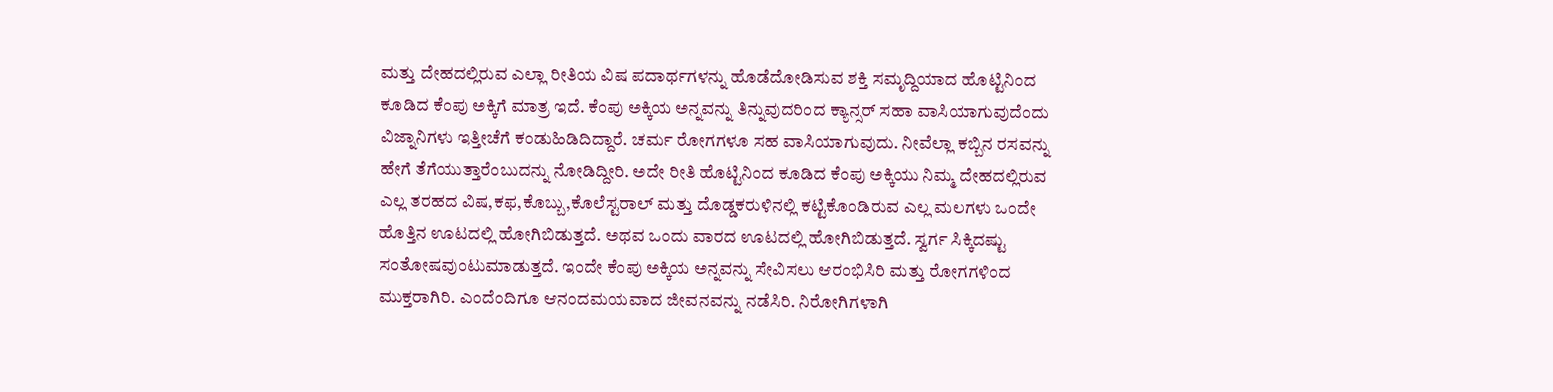ಮತ್ತು ದೇಹದಲ್ಲಿರುವ ಎಲ್ಲಾ ರೀತಿಯ ವಿಷ ಪದಾರ್ಥಗಳನ್ನು ಹೊಡೆದೋಡಿಸುವ ಶಕ್ತಿ ಸಮೃದ್ದಿಯಾದ ಹೊಟ್ಟಿನಿಂದ ಕೂಡಿದ ಕೆಂಪು ಅಕ್ಕಿಗೆ ಮಾತ್ರ ಇದೆ. ಕೆಂಪು ಅಕ್ಕಿಯ ಅನ್ನವನ್ನು ತಿನ್ನುವುದರಿಂದ ಕ್ಯಾನ್ಸರ್ ಸಹಾ ವಾಸಿಯಾಗುವುದೆಂದು
ವಿಜ್ನಾನಿಗಳು ಇತ್ತೀಚೆಗೆ ಕಂಡುಹಿಡಿದಿದ್ದಾರೆ. ಚರ್ಮ ರೋಗಗಳೂ ಸಹ ವಾಸಿಯಾಗುವುದು. ನೀವೆಲ್ಲಾ ಕಬ್ಬಿನ ರಸವನ್ನು ಹೇಗೆ ತೆಗೆಯುತ್ತಾರೆಂಬುದನ್ನು ನೋಡಿದ್ದೀರಿ. ಅದೇ ರೀತಿ ಹೊಟ್ಟಿನಿಂದ ಕೂಡಿದ ಕೆಂಪು ಅಕ್ಕಿಯು ನಿಮ್ಮ ದೇಹದಲ್ಲಿರುವ ಎಲ್ಲ ತರಹದ ವಿಷ,ಕಫ,ಕೊಬ್ಬು,ಕೊಲೆಸ್ಟರಾಲ್ ಮತ್ತು ದೊಡ್ಡಕರುಳಿನಲ್ಲಿ ಕಟ್ಟಿಕೊಂಡಿರುವ ಎಲ್ಲ ಮಲಗಳು ಒಂದೇ ಹೊತ್ತಿನ ಊಟದಲ್ಲಿ ಹೋಗಿಬಿಡುತ್ತದೆ. ಅಥವ ಒಂದು ವಾರದ ಊಟದಲ್ಲಿ ಹೋಗಿಬಿಡುತ್ತದೆ. ಸ್ವರ್ಗ ಸಿಕ್ಕಿದಷ್ಟು ಸಂತೋಷವುಂಟುಮಾಡುತ್ತದೆ. ಇಂದೇ ಕೆಂಪು ಅಕ್ಕಿಯ ಅನ್ನವನ್ನು ಸೇವಿಸಲು ಆರಂಭಿಸಿರಿ ಮತ್ತು ರೋಗಗಳಿಂದ ಮುಕ್ತರಾಗಿರಿ. ಎಂದೆಂದಿಗೂ ಆನಂದಮಯವಾದ ಜೀವನವನ್ನು ನಡೆಸಿರಿ. ನಿರೋಗಿಗಳಾಗಿ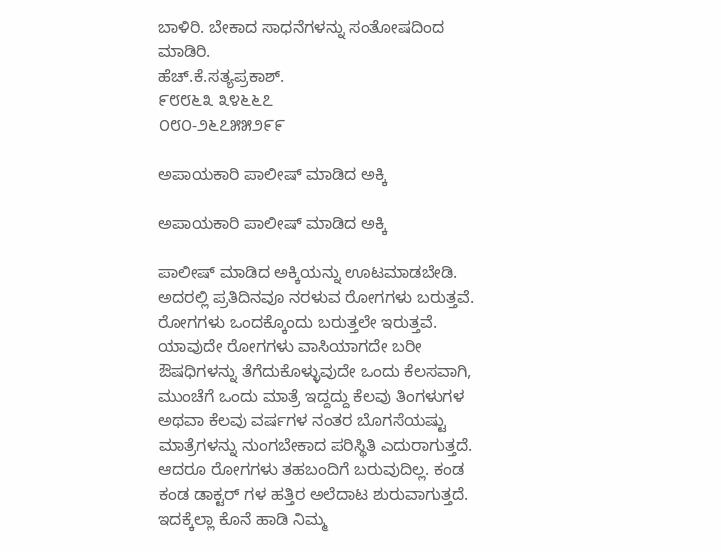ಬಾಳಿರಿ. ಬೇಕಾದ ಸಾಧನೆಗಳನ್ನು ಸಂತೋಷದಿಂದ ಮಾಡಿರಿ.
ಹೆಚ್.ಕೆ.ಸತ್ಯಪ್ರಕಾಶ್.
೯೮೮೬೩ ೩೪೬೬೭
೦೮೦-೨೬೭೫೫೨೯೯

ಅಪಾಯಕಾರಿ ಪಾಲೀಷ್ ಮಾಡಿದ ಅಕ್ಕಿ

ಅಪಾಯಕಾರಿ ಪಾಲೀಷ್ ಮಾಡಿದ ಅಕ್ಕಿ

ಪಾಲೀಷ್ ಮಾಡಿದ ಅಕ್ಕಿಯನ್ನು ಊಟಮಾಡಬೇಡಿ. ಅದರಲ್ಲಿ ಪ್ರತಿದಿನವೂ ನರಳುವ ರೋಗಗಳು ಬರುತ್ತವೆ. ರೋಗಗಳು ಒಂದಕ್ಕೊಂದು ಬರುತ್ತಲೇ ಇರುತ್ತವೆ. ಯಾವುದೇ ರೋಗಗಳು ವಾಸಿಯಾಗದೇ ಬರೀ ಔಷಧಿಗಳನ್ನು ತೆಗೆದುಕೊಳ್ಳುವುದೇ ಒಂದು ಕೆಲಸವಾಗಿ, ಮುಂಚೆಗೆ ಒಂದು ಮಾತ್ರೆ ಇದ್ದದ್ದು ಕೆಲವು ತಿಂಗಳುಗಳ ಅಥವಾ ಕೆಲವು ವರ್ಷಗಳ ನಂತರ ಬೊಗಸೆಯಷ್ಟು ಮಾತ್ರೆಗಳನ್ನು ನುಂಗಬೇಕಾದ ಪರಿಸ್ಥಿತಿ ಎದುರಾಗುತ್ತದೆ. ಆದರೂ ರೋಗಗಳು ತಹಬಂದಿಗೆ ಬರುವುದಿಲ್ಲ. ಕಂಡ ಕಂಡ ಡಾಕ್ಟರ್ ಗಳ ಹತ್ತಿರ ಅಲೆದಾಟ ಶುರುವಾಗುತ್ತದೆ. ಇದಕ್ಕೆಲ್ಲಾ ಕೊನೆ ಹಾಡಿ ನಿಮ್ಮ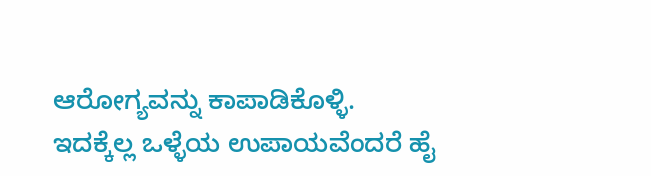ಆರೋಗ್ಯವನ್ನು ಕಾಪಾಡಿಕೊಳ್ಳಿ.
ಇದಕ್ಕೆಲ್ಲ ಒಳ್ಳೆಯ ಉಪಾಯವೆಂದರೆ ಹೈ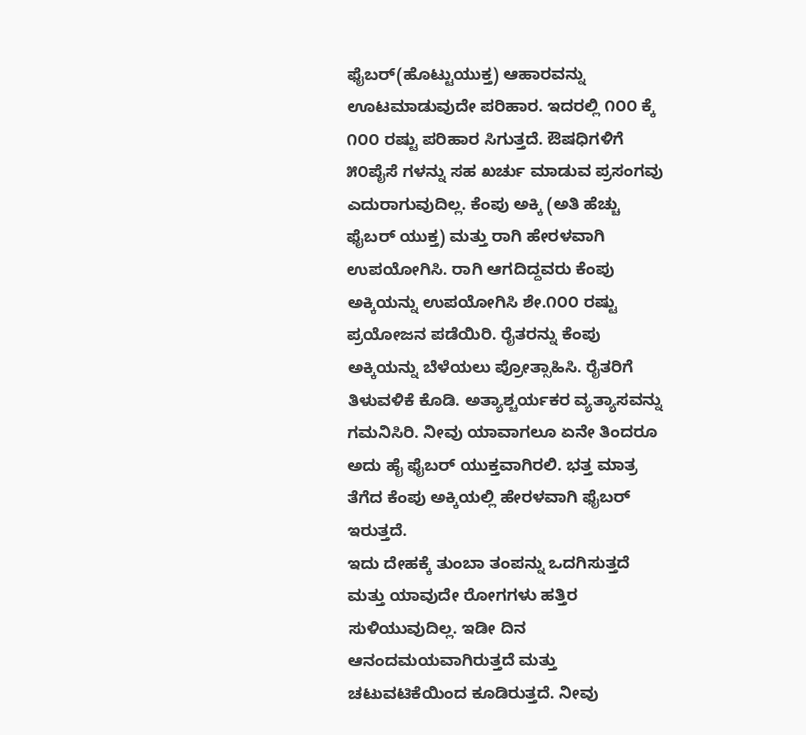ಫೈಬರ್(ಹೊಟ್ಟುಯುಕ್ತ) ಆಹಾರವನ್ನು ಊಟಮಾಡುವುದೇ ಪರಿಹಾರ. ಇದರಲ್ಲಿ ೧೦೦ ಕ್ಕೆ ೧೦೦ ರಷ್ಟು ಪರಿಹಾರ ಸಿಗುತ್ತದೆ. ಔಷಧಿಗಳಿಗೆ ೫೦ಪೈಸೆ ಗಳನ್ನು ಸಹ ಖರ್ಚು ಮಾಡುವ ಪ್ರಸಂಗವು ಎದುರಾಗುವುದಿಲ್ಲ. ಕೆಂಪು ಅಕ್ಕಿ (ಅತಿ ಹೆಚ್ಚು ಫೈಬರ್ ಯುಕ್ತ) ಮತ್ತು ರಾಗಿ ಹೇರಳವಾಗಿ ಉಪಯೋಗಿಸಿ. ರಾಗಿ ಆಗದಿದ್ದವರು ಕೆಂಪು ಅಕ್ಕಿಯನ್ನು ಉಪಯೋಗಿಸಿ ಶೇ.೧೦೦ ರಷ್ಟು ಪ್ರಯೋಜನ ಪಡೆಯಿರಿ. ರೈತರನ್ನು ಕೆಂಪು ಅಕ್ಕಿಯನ್ನು ಬೆಳೆಯಲು ಪ್ರೋತ್ಸಾಹಿಸಿ. ರೈತರಿಗೆ ತಿಳುವಳಿಕೆ ಕೊಡಿ. ಅತ್ಯಾಶ್ಚರ್ಯಕರ ವ್ಯತ್ಯಾಸವನ್ನು ಗಮನಿಸಿರಿ. ನೀವು ಯಾವಾಗಲೂ ಏನೇ ತಿಂದರೂ ಅದು ಹೈ ಫೈಬರ್ ಯುಕ್ತವಾಗಿರಲಿ. ಭತ್ತ ಮಾತ್ರ ತೆಗೆದ ಕೆಂಪು ಅಕ್ಕಿಯಲ್ಲಿ ಹೇರಳವಾಗಿ ಫೈಬರ್ ಇರುತ್ತದೆ.
ಇದು ದೇಹಕ್ಕೆ ತುಂಬಾ ತಂಪನ್ನು ಒದಗಿಸುತ್ತದೆ ಮತ್ತು ಯಾವುದೇ ರೋಗಗಳು ಹತ್ತಿರ ಸುಳಿಯುವುದಿಲ್ಲ. ಇಡೀ ದಿನ ಆನಂದಮಯವಾಗಿರುತ್ತದೆ ಮತ್ತು ಚಟುವಟಿಕೆಯಿಂದ ಕೂಡಿರುತ್ತದೆ. ನೀವು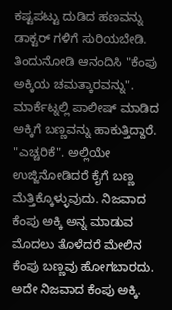ಕಷ್ಟಪಟ್ಟು ದುಡಿದ ಹಣವನ್ನು ಡಾಕ್ಟರ್ ಗಳಿಗೆ ಸುರಿಯಬೇಡಿ. ತಿಂದುನೋಡಿ ಆನಂದಿಸಿ "ಕೆಂಪು ಅಕ್ಕಿಯ ಚಮತ್ಕಾರವನ್ನು". ಮಾರ್ಕೆಟ್ನಲ್ಲಿ ಪಾಲೀಷ್ ಮಾಡಿದ ಅಕ್ಕಿಗೆ ಬಣ್ಣವನ್ನು ಹಾಕುತ್ತಿದ್ದಾರೆ. "ಎಚ್ಚರಿಕೆ". ಅಲ್ಲಿಯೇ ಉಜ್ಜಿನೋಡಿದರೆ ಕೈಗೆ ಬಣ್ಣ ಮೆತ್ತಿಕ್ಕೊಳ್ಳುವುದು. ನಿಜವಾದ ಕೆಂಪು ಅಕ್ಕಿ ಅನ್ನ ಮಾಡುವ ಮೊದಲು ತೊಳೆದರೆ ಮೇಲಿನ ಕೆಂಪು ಬಣ್ಣವು ಹೋಗಬಾರದು. ಅದೇ ನಿಜವಾದ ಕೆಂಪು ಅಕ್ಕಿ.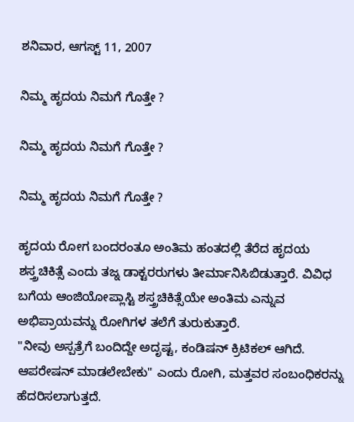ಶನಿವಾರ, ಆಗಸ್ಟ್ 11, 2007

ನಿಮ್ಮ ಹೃದಯ ನಿಮಗೆ ಗೊತ್ತೇ ?

ನಿಮ್ಮ ಹೃದಯ ನಿಮಗೆ ಗೊತ್ತೇ ?

ನಿಮ್ಮ ಹೃದಯ ನಿಮಗೆ ಗೊತ್ತೇ ?

ಹೃದಯ ರೋಗ ಬಂದರಂತೂ ಅಂತಿಮ ಹಂತದಲ್ಲಿ ತೆರೆದ ಹೃದಯ ಶಸ್ತ್ರಚಿಕಿತ್ಸೆ ಎಂದು ತಜ್ನ ಡಾಕ್ಟರರುಗಳು ತೀರ್ಮಾನಿಸಿಬಿಡುತ್ತಾರೆ. ವಿವಿಧ ಬಗೆಯ ಆಂಜಿಯೋಪ್ಲಾಸ್ಟಿ ಶಸ್ತ್ರಚಿಕಿತ್ಸೆಯೇ ಅಂತಿಮ ಎನ್ನುವ ಅಭಿಪ್ರಾಯವನ್ನು ರೋಗಿಗಳ ತಲೆಗೆ ತುರುಕುತ್ತಾರೆ.
"ನೀವು ಅಸ್ಪತ್ರೆಗೆ ಬಂದಿದ್ದೇ ಅದೃಷ್ಟ, ಕಂಡಿಷನ್ ಕ್ರಿಟಿಕಲ್ ಆಗಿದೆ. ಆಪರೇಷನ್ ಮಾಡಲೇಬೇಕು" ಎಂದು ರೋಗಿ, ಮತ್ತವರ ಸಂಬಂಧಿಕರನ್ನು ಹೆದರಿಸಲಾಗುತ್ತದೆ.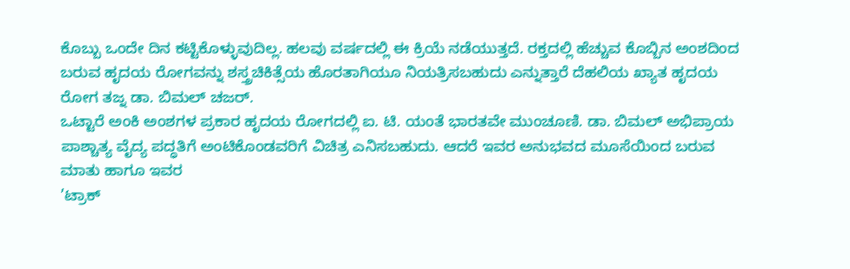ಕೊಬ್ಬು ಒಂದೇ ದಿನ ಕಟ್ಟಿಕೊಳ್ಳುವುದಿಲ್ಲ. ಹಲವು ವರ್ಷದಲ್ಲಿ ಈ ಕ್ರಿಯೆ ನಡೆಯುತ್ತದೆ. ರಕ್ತದಲ್ಲಿ ಹೆಚ್ಚುವ ಕೊಬ್ಬಿನ ಅಂಶದಿಂದ ಬರುವ ಹೃದಯ ರೋಗವನ್ನು ಶಸ್ತ್ರಚಿಕಿತ್ಸೆಯ ಹೊರತಾಗಿಯೂ ನಿಯತ್ರಿಸಬಹುದು ಎನ್ನುತ್ತಾರೆ ದೆಹಲಿಯ ಖ್ಯಾತ ಹೃದಯ ರೋಗ ತಜ್ನ ಡಾ. ಬಿಮಲ್ ಚಜರ್.
ಒಟ್ಟಾರೆ ಅಂಕಿ ಅಂಶಗಳ ಪ್ರಕಾರ ಹೃದಯ ರೋಗದಲ್ಲಿ ಐ. ಟಿ. ಯಂತೆ ಭಾರತವೇ ಮುಂಚೂಣಿ. ಡಾ. ಬಿಮಲ್ ಅಭಿಪ್ರಾಯ ಪಾಶ್ಚಾತ್ಯ ವೈದ್ಯ ಪದ್ಧತಿಗೆ ಅಂಟಿಕೊಂಡವರಿಗೆ ವಿಚಿತ್ರ ಎನಿಸಬಹುದು. ಆದರೆ ಇವರ ಅನುಭವದ ಮೂಸೆಯಿಂದ ಬರುವ ಮಾತು ಹಾಗೂ ಇವರ
’ಟ್ರಾಕ್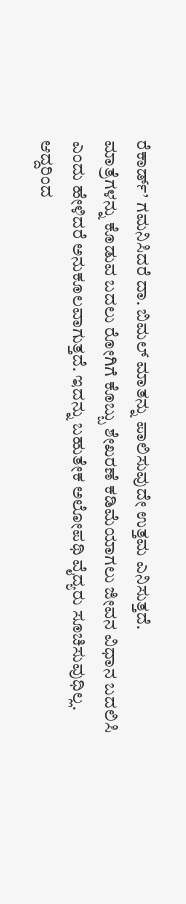ರೆಕಾರ್ಡ್’ ಗಮನಿಸಿದರೆ ದಾ. ಬಿಮಲ್ ಮಾತನ್ನು ಪಾಲಿಸುವುದೇ ಉತ್ತಮ ಎನಿಸುತ್ತದೆ.
ಮಾತ್ರೆಗಳನ್ನು ಕೊಡುವ ಬದಲು ರೋಗಿಗೆ ಕೊಬ್ಬು ಶೇಖರಣೆ ಕಡಿಮೆಯಾಗಲು ಜೀವನ ವಿಧಾನ ಬದಲಿಸಿ ಎಂದು ಹೇಳಿದರೆ ಅನುಕೂಲವಾಗುತ್ತದೆ. ಇದನ್ನು ಬಹುತೇಕ ಅಲೋಪಥಿ ವೈದ್ಯರು ಸೂಚಿಸುವುಧಿಲ್ಲ. ಆದ್ದರಿಂದ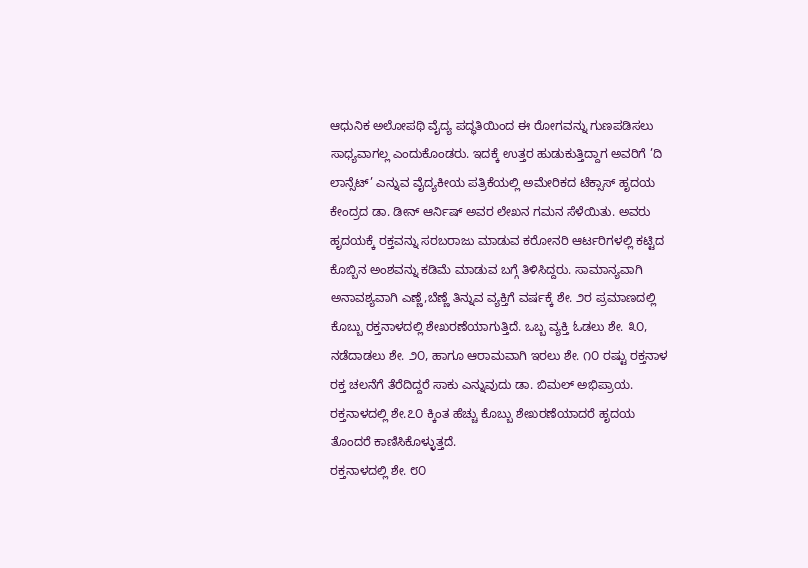ಆಧುನಿಕ ಅಲೋಪಥಿ ವೈದ್ಯ ಪದ್ಧತಿಯಿಂದ ಈ ರೋಗವನ್ನು ಗುಣಪಡಿಸಲು ಸಾಧ್ಯವಾಗಲ್ಲ ಎಂದುಕೊಂಡರು. ಇದಕ್ಕೆ ಉತ್ತರ ಹುಡುಕುತ್ತಿದ್ದಾಗ ಅವರಿಗೆ ’ದಿ ಲಾನ್ಸೆಟ್’ ಎನ್ನುವ ವೈದ್ಯಕೀಯ ಪತ್ರಿಕೆಯಲ್ಲಿ ಅಮೇರಿಕದ ಟೆಕ್ಸಾಸ್ ಹೃದಯ ಕೇಂದ್ರದ ಡಾ. ಡೀನ್ ಆರ್ನಿಷ್ ಅವರ ಲೇಖನ ಗಮನ ಸೆಳೆಯಿತು. ಅವರು ಹೃದಯಕ್ಕೆ ರಕ್ತವನ್ನು ಸರಬರಾಜು ಮಾಡುವ ಕರೋನರಿ ಆರ್ಟರಿಗಳಲ್ಲಿ ಕಟ್ಟಿದ ಕೊಬ್ಬಿನ ಅಂಶವನ್ನು ಕಡಿಮೆ ಮಾಡುವ ಬಗ್ಗೆ ತಿಳಿಸಿದ್ದರು. ಸಾಮಾನ್ಯವಾಗಿ ಅನಾವಶ್ಯವಾಗಿ ಎಣ್ಣೆ,ಬೆಣ್ಣೆ ತಿನ್ನುವ ವ್ಯಕ್ತಿಗೆ ವರ್ಷಕ್ಕೆ ಶೇ. ೨ರ ಪ್ರಮಾಣದಲ್ಲಿ ಕೊಬ್ಬು ರಕ್ತನಾಳದಲ್ಲಿ ಶೇಖರಣೆಯಾಗುತ್ತಿದೆ. ಒಬ್ಬ ವ್ಯಕ್ತಿ ಓಡಲು ಶೇ. ೩೦, ನಡೆದಾಡಲು ಶೇ. ೨೦, ಹಾಗೂ ಆರಾಮವಾಗಿ ಇರಲು ಶೇ. ೧೦ ರಷ್ಟು ರಕ್ತನಾಳ ರಕ್ತ ಚಲನೆಗೆ ತೆರೆದಿದ್ದರೆ ಸಾಕು ಎನ್ನುವುದು ಡಾ. ಬಿಮಲ್ ಅಭಿಪ್ರಾಯ. ರಕ್ತನಾಳದಲ್ಲಿ ಶೇ.೭೦ ಕ್ಕಿಂತ ಹೆಚ್ಚು ಕೊಬ್ಬು ಶೇಖರಣೆಯಾದರೆ ಹೃದಯ ತೊಂದರೆ ಕಾಣಿಸಿಕೊಳ್ಳುತ್ತದೆ.
ರಕ್ತನಾಳದಲ್ಲಿ ಶೇ. ೮೦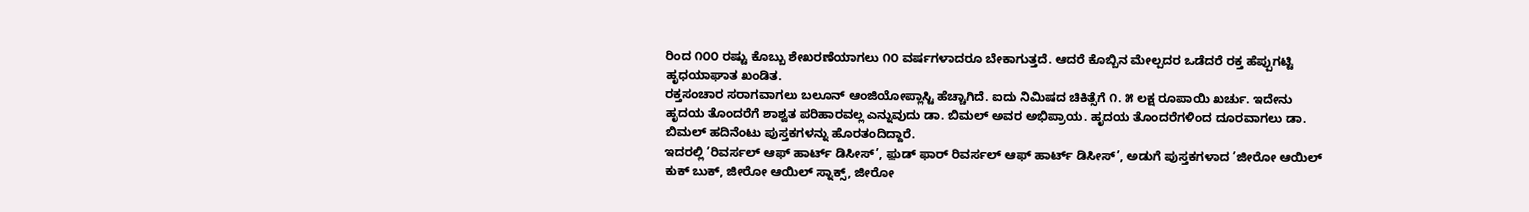ರಿಂದ ೧೦೦ ರಷ್ಟು ಕೊಬ್ಬು ಶೇಖರಣೆಯಾಗಲು ೧೦ ವರ್ಷಗಳಾದರೂ ಬೇಕಾಗುತ್ತದೆ. ಆದರೆ ಕೊಬ್ಬಿನ ಮೇಲ್ಪದರ ಒಡೆದರೆ ರಕ್ತ ಹೆಪ್ಪುಗಟ್ಟಿ ಹೃಧಯಾಘಾತ ಖಂಡಿತ.
ರಕ್ತಸಂಚಾರ ಸರಾಗವಾಗಲು ಬಲೂನ್ ಆಂಜಿಯೋಪ್ಲಾಸ್ಟಿ ಹೆಚ್ಚಾಗಿದೆ. ಐದು ನಿಮಿಷದ ಚಿಕಿತ್ಸೆಗೆ ೧. ೫ ಲಕ್ಷ ರೂಪಾಯಿ ಖರ್ಚು. ಇದೇನು ಹೃದಯ ತೊಂದರೆಗೆ ಶಾಶ್ವತ ಪರಿಹಾರವಲ್ಲ ಎನ್ನುವುದು ಡಾ. ಬಿಮಲ್ ಅವರ ಅಭಿಪ್ರಾಯ. ಹೃದಯ ತೊಂದರೆಗಳಿಂದ ದೂರವಾಗಲು ಡಾ. ಬಿಮಲ್ ಹದಿನೆಂಟು ಪುಸ್ತಕಗಳನ್ನು ಹೊರತಂದಿದ್ದಾರೆ.
ಇದರಲ್ಲಿ ’ರಿವರ್ಸಲ್ ಆಫ್ ಹಾರ್ಟ್ ಡಿಸೀಸ್’, ಫ಼ುಡ್ ಫಾರ್ ರಿವರ್ಸಲ್ ಆಫ್ ಹಾರ್ಟ್ ಡಿಸೀಸ್’, ಅಡುಗೆ ಪುಸ್ತಕಗಳಾದ ’ಜೀರೋ ಆಯಿಲ್ ಕುಕ್ ಬುಕ್, ಜೀರೋ ಆಯಿಲ್ ಸ್ನಾಕ್ಸ್, ಜೀರೋ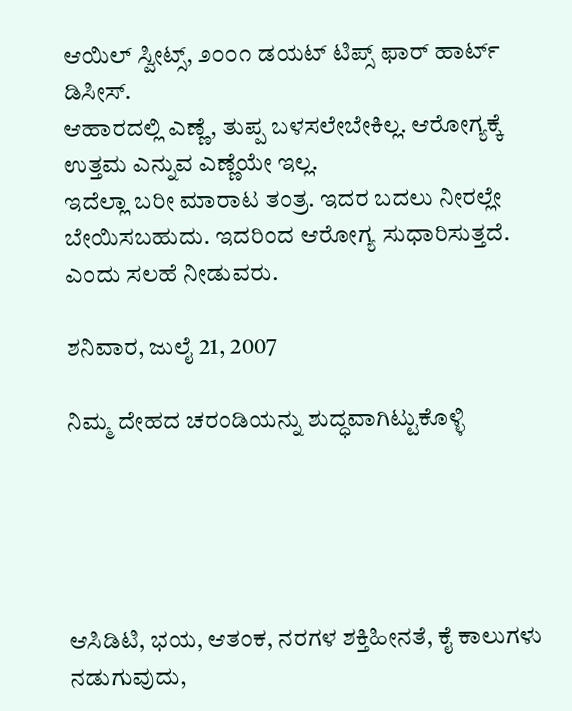ಆಯಿಲ್ ಸ್ವೀಟ್ಸ್, ೨೦೦೧ ಡಯಟ್ ಟಿಪ್ಸ್ ಫಾರ್ ಹಾರ್ಟ್ ಡಿಸೀಸ್.
ಆಹಾರದಲ್ಲಿ ಎಣ್ಣೆ, ತುಪ್ಪ ಬಳಸಲೇಬೇಕಿಲ್ಲ. ಆರೋಗ್ಯಕ್ಕೆ ಉತ್ತಮ ಎನ್ನುವ ಎಣ್ಣೆಯೇ ಇಲ್ಲ.
ಇದೆಲ್ಲಾ ಬರೀ ಮಾರಾಟ ತಂತ್ರ. ಇದರ ಬದಲು ನೀರಲ್ಲೇ ಬೇಯಿಸಬಹುದು. ಇದರಿಂದ ಆರೋಗ್ಯ ಸುಧಾರಿಸುತ್ತದೆ. ಎಂದು ಸಲಹೆ ನೀಡುವರು.

ಶನಿವಾರ, ಜುಲೈ 21, 2007

ನಿಮ್ಮ ದೇಹದ ಚರಂಡಿಯನ್ನು ಶುದ್ಧವಾಗಿಟ್ಟುಕೊಳ್ಳಿ





ಆಸಿಡಿಟಿ, ಭಯ, ಆತಂಕ, ನರಗಳ ಶಕ್ತಿಹೀನತೆ, ಕೈ ಕಾಲುಗಳು ನಡುಗುವುದು,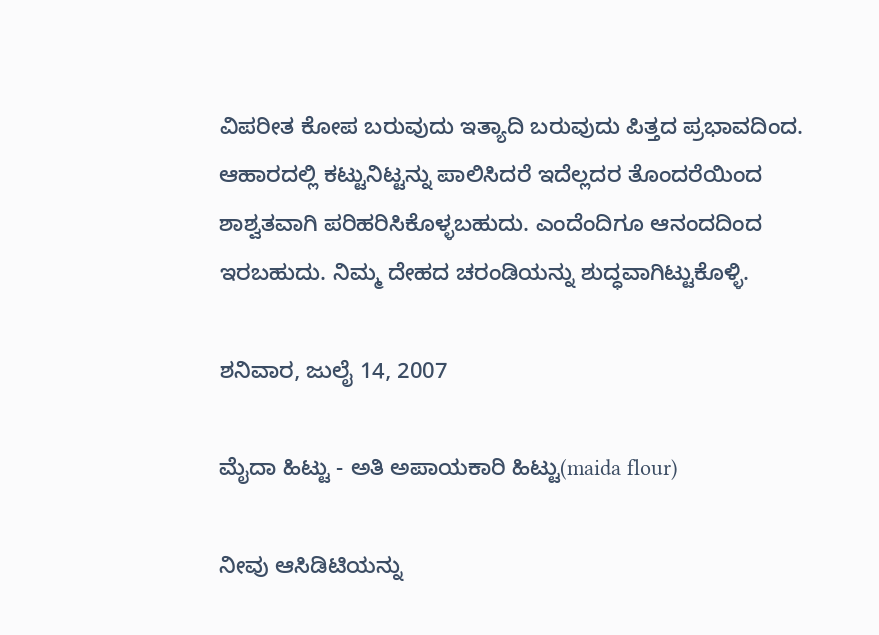ವಿಪರೀತ ಕೋಪ ಬರುವುದು ಇತ್ಯಾದಿ ಬರುವುದು ಪಿತ್ತದ ಪ್ರಭಾವದಿಂದ. ಆಹಾರದಲ್ಲಿ ಕಟ್ಟುನಿಟ್ಟನ್ನು ಪಾಲಿಸಿದರೆ ಇದೆಲ್ಲದರ ತೊಂದರೆಯಿಂದ ಶಾಶ್ವತವಾಗಿ ಪರಿಹರಿಸಿಕೊಳ್ಳಬಹುದು. ಎಂದೆಂದಿಗೂ ಆನಂದದಿಂದ ಇರಬಹುದು. ನಿಮ್ಮ ದೇಹದ ಚರಂಡಿಯನ್ನು ಶುದ್ಧವಾಗಿಟ್ಟುಕೊಳ್ಳಿ.

ಶನಿವಾರ, ಜುಲೈ 14, 2007

ಮೈದಾ ಹಿಟ್ಟು - ಅತಿ ಅಪಾಯಕಾರಿ ಹಿಟ್ಟು(maida flour)

ನೀವು ಆಸಿಡಿಟಿಯನ್ನು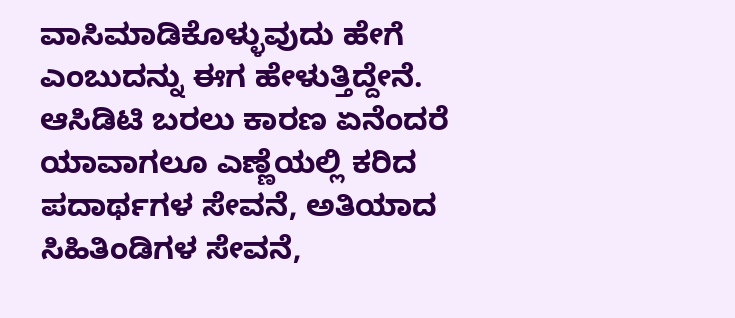ವಾಸಿಮಾಡಿಕೊಳ್ಳುವುದು ಹೇಗೆ ಎಂಬುದನ್ನು ಈಗ ಹೇಳುತ್ತಿದ್ದೇನೆ.
ಆಸಿಡಿಟಿ ಬರಲು ಕಾರಣ ಏನೆಂದರೆ ಯಾವಾಗಲೂ ಎಣ್ಣೆಯಲ್ಲಿ ಕರಿದ ಪದಾರ್ಥಗಳ ಸೇವನೆ, ಅತಿಯಾದ ಸಿಹಿತಿಂಡಿಗಳ ಸೇವನೆ,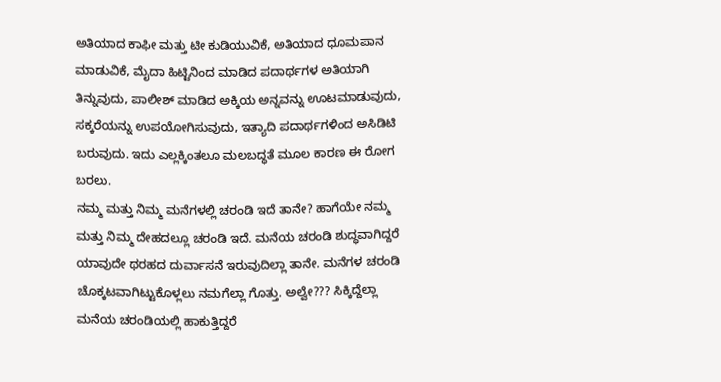ಅತಿಯಾದ ಕಾಫೀ ಮತ್ತು ಟೀ ಕುಡಿಯುವಿಕೆ, ಅತಿಯಾದ ಧೂಮಪಾನ ಮಾಡುವಿಕೆ, ಮೈದಾ ಹಿಟ್ಟಿನಿಂದ ಮಾಡಿದ ಪದಾರ್ಥಗಳ ಅತಿಯಾಗಿ ತಿನ್ನುವುದು, ಪಾಲೀಶ್ ಮಾಡಿದ ಅಕ್ಕಿಯ ಅನ್ನವನ್ನು ಊಟಮಾಡುವುದು, ಸಕ್ಕರೆಯನ್ನು ಉಪಯೋಗಿಸುವುದು, ಇತ್ಯಾದಿ ಪದಾರ್ಥಗಳಿಂದ ಅಸಿಡಿಟಿ ಬರುವುದು. ಇದು ಎಲ್ಲಕ್ಕಿಂತಲೂ ಮಲಬದ್ಧತೆ ಮೂಲ ಕಾರಣ ಈ ರೋಗ ಬರಲು.
ನಮ್ಮ ಮತ್ತು ನಿಮ್ಮ ಮನೆಗಳಲ್ಲಿ ಚರಂಡಿ ಇದೆ ತಾನೇ? ಹಾಗೆಯೇ ನಮ್ಮ ಮತ್ತು ನಿಮ್ಮ ದೇಹದಲ್ಲೂ ಚರಂಡಿ ಇದೆ. ಮನೆಯ ಚರಂಡಿ ಶುದ್ಧವಾಗಿದ್ದರೆ ಯಾವುದೇ ಥರಹದ ದುರ್ವಾಸನೆ ಇರುವುದಿಲ್ಲಾ ತಾನೇ. ಮನೆಗಳ ಚರಂಡಿ ಚೊಕ್ಕಟವಾಗಿಟ್ಟುಕೊಳ್ಲಲು ನಮಗೆಲ್ಲಾ ಗೊತ್ತು. ಅಲ್ವೇ??? ಸಿಕ್ಕಿದ್ದೆಲ್ಲಾ ಮನೆಯ ಚರಂಡಿಯಲ್ಲಿ ಹಾಕುತ್ತಿದ್ದರೆ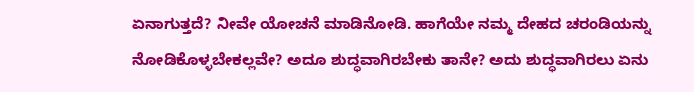ಏನಾಗುತ್ತದೆ? ನೀವೇ ಯೋಚನೆ ಮಾಡಿನೋಡಿ. ಹಾಗೆಯೇ ನಮ್ಮ ದೇಹದ ಚರಂಡಿಯನ್ನು ನೋಡಿಕೊಳ್ಳಬೇಕಲ್ಲವೇ? ಅದೂ ಶುದ್ಧವಾಗಿರಬೇಕು ತಾನೇ? ಅದು ಶುದ್ಧವಾಗಿರಲು ಏನು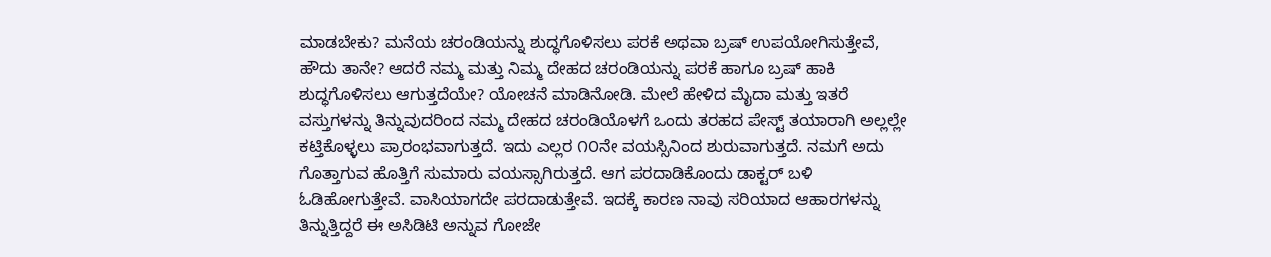ಮಾಡಬೇಕು? ಮನೆಯ ಚರಂಡಿಯನ್ನು ಶುದ್ಧಗೊಳಿಸಲು ಪರಕೆ ಅಥವಾ ಬ್ರಷ್ ಉಪಯೋಗಿಸುತ್ತೇವೆ, ಹೌದು ತಾನೇ? ಆದರೆ ನಮ್ಮ ಮತ್ತು ನಿಮ್ಮ ದೇಹದ ಚರಂಡಿಯನ್ನು ಪರಕೆ ಹಾಗೂ ಬ್ರಷ್ ಹಾಕಿ ಶುದ್ಧಗೊಳಿಸಲು ಆಗುತ್ತದೆಯೇ? ಯೋಚನೆ ಮಾಡಿನೋಡಿ. ಮೇಲೆ ಹೇಳಿದ ಮೈದಾ ಮತ್ತು ಇತರೆ ವಸ್ತುಗಳನ್ನು ತಿನ್ನುವುದರಿಂದ ನಮ್ಮ ದೇಹದ ಚರಂಡಿಯೊಳಗೆ ಒಂದು ತರಹದ ಪೇಸ್ಟ್ ತಯಾರಾಗಿ ಅಲ್ಲಲ್ಲೇ ಕಟ್ತಿಕೊಳ್ಳಲು ಪ್ರಾರಂಭವಾಗುತ್ತದೆ. ಇದು ಎಲ್ಲರ ೧೦ನೇ ವಯಸ್ಸಿನಿಂದ ಶುರುವಾಗುತ್ತದೆ. ನಮಗೆ ಅದು ಗೊತ್ತಾಗುವ ಹೊತ್ತಿಗೆ ಸುಮಾರು ವಯಸ್ಸಾಗಿರುತ್ತದೆ. ಆಗ ಪರದಾಡಿಕೊಂದು ಡಾಕ್ಟರ್ ಬಳಿ ಓಡಿಹೋಗುತ್ತೇವೆ. ವಾಸಿಯಾಗದೇ ಪರದಾಡುತ್ತೇವೆ. ಇದಕ್ಕೆ ಕಾರಣ ನಾವು ಸರಿಯಾದ ಆಹಾರಗಳನ್ನು ತಿನ್ನುತ್ತಿದ್ದರೆ ಈ ಅಸಿಡಿಟಿ ಅನ್ನುವ ಗೋಜೇ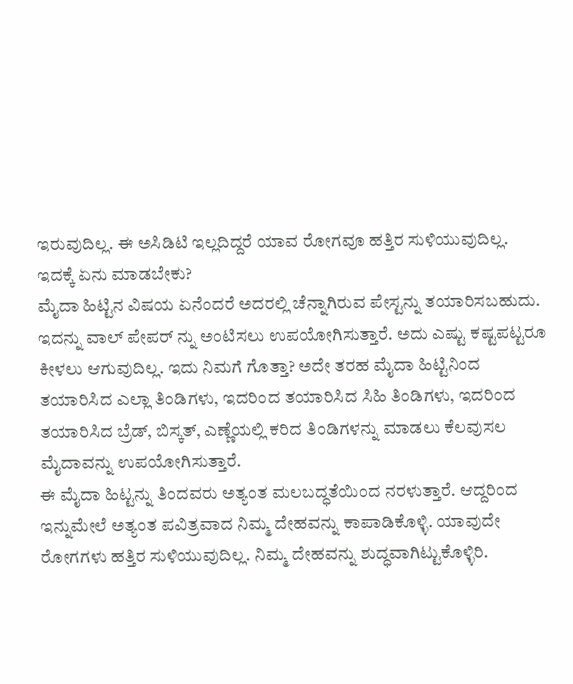ಇರುವುದಿಲ್ಲ. ಈ ಅಸಿಡಿಟಿ ಇಲ್ಲದಿದ್ದರೆ ಯಾವ ರೋಗವೂ ಹತ್ತಿರ ಸುಳಿಯುವುದಿಲ್ಲ.
ಇದಕ್ಕೆ ಏನು ಮಾಡಬೇಕು?
ಮೈದಾ ಹಿಟ್ಟಿನ ವಿಷಯ ಏನೆಂದರೆ ಅದರಲ್ಲಿ ಚೆನ್ನಾಗಿರುವ ಪೇಸ್ಟನ್ನು ತಯಾರಿಸಬಹುದು. ಇದನ್ನು ವಾಲ್ ಪೇಪರ್ ನ್ನು ಅಂಟಿಸಲು ಉಪಯೋಗಿಸುತ್ತಾರೆ. ಅದು ಎಷ್ಟು ಕಷ್ಟಪಟ್ಟರೂ ಕೀಳಲು ಆಗುವುದಿಲ್ಲ. ಇದು ನಿಮಗೆ ಗೊತ್ತಾ? ಅದೇ ತರಹ ಮೈದಾ ಹಿಟ್ಟಿನಿಂದ ತಯಾರಿಸಿದ ಎಲ್ಲಾ ತಿಂಡಿಗಳು, ಇದರಿಂದ ತಯಾರಿಸಿದ ಸಿಹಿ ತಿಂಡಿಗಳು, ಇದರಿಂದ ತಯಾರಿಸಿದ ಬ್ರೆಡ್, ಬಿಸ್ಕತ್, ಎಣ್ಣೆಯಲ್ಲಿ ಕರಿದ ತಿಂಡಿಗಳನ್ನು ಮಾಡಲು ಕೆಲವುಸಲ ಮೈದಾವನ್ನು ಉಪಯೋಗಿಸುತ್ತಾರೆ.
ಈ ಮೈದಾ ಹಿಟ್ಟನ್ನು ತಿಂದವರು ಅತ್ಯಂತ ಮಲಬದ್ಧತೆಯಿಂದ ನರಳುತ್ತಾರೆ. ಆದ್ದರಿಂದ ಇನ್ನುಮೇಲೆ ಅತ್ಯಂತ ಪವಿತ್ರವಾದ ನಿಮ್ಮ ದೇಹವನ್ನು ಕಾಪಾಡಿಕೊಳ್ಳಿ. ಯಾವುದೇ ರೋಗಗಳು ಹತ್ತಿರ ಸುಳಿಯುವುದಿಲ್ಲ. ನಿಮ್ಮ ದೇಹವನ್ನು ಶುದ್ಧವಾಗಿಟ್ಟುಕೊಳ್ಳಿರಿ.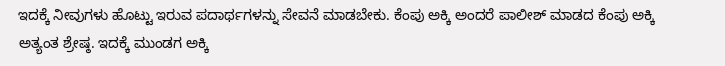ಇದಕ್ಕೆ ನೀವುಗಳು ಹೊಟ್ಟು ಇರುವ ಪದಾರ್ಥಗಳನ್ನು ಸೇವನೆ ಮಾಡಬೇಕು. ಕೆಂಪು ಅಕ್ಕಿ ಅಂದರೆ ಪಾಲೀಶ್ ಮಾಡದ ಕೆಂಪು ಅಕ್ಕಿ ಅತ್ಯಂತ ಶ್ರೇಷ್ಠ. ಇದಕ್ಕೆ ಮುಂಡಗ ಅಕ್ಕಿ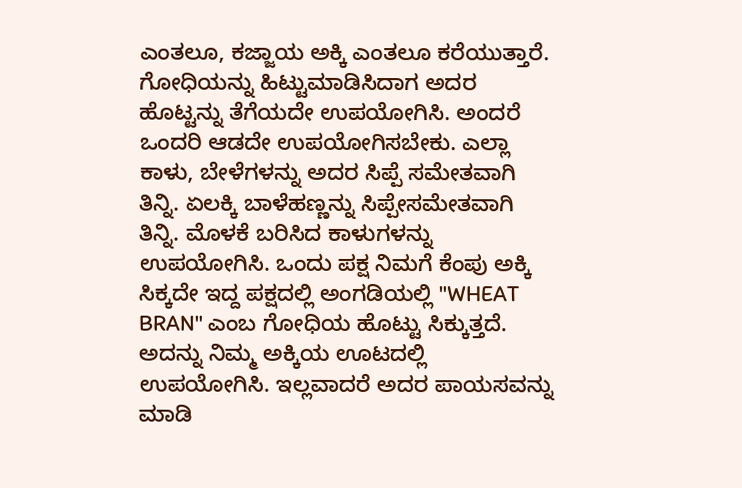ಎಂತಲೂ, ಕಜ್ಜಾಯ ಅಕ್ಕಿ ಎಂತಲೂ ಕರೆಯುತ್ತಾರೆ. ಗೋಧಿಯನ್ನು ಹಿಟ್ಟುಮಾಡಿಸಿದಾಗ ಅದರ ಹೊಟ್ಟನ್ನು ತೆಗೆಯದೇ ಉಪಯೋಗಿಸಿ. ಅಂದರೆ ಒಂದರಿ ಆಡದೇ ಉಪಯೋಗಿಸಬೇಕು. ಎಲ್ಲಾ ಕಾಳು, ಬೇಳೆಗಳನ್ನು ಅದರ ಸಿಪ್ಪೆ ಸಮೇತವಾಗಿ ತಿನ್ನಿ. ಏಲಕ್ಕಿ ಬಾಳೆಹಣ್ಣನ್ನು ಸಿಪ್ಪೇಸಮೇತವಾಗಿ ತಿನ್ನಿ. ಮೊಳಕೆ ಬರಿಸಿದ ಕಾಳುಗಳನ್ನು ಉಪಯೋಗಿಸಿ. ಒಂದು ಪಕ್ಷ ನಿಮಗೆ ಕೆಂಪು ಅಕ್ಕಿ ಸಿಕ್ಕದೇ ಇದ್ದ ಪಕ್ಷದಲ್ಲಿ ಅಂಗಡಿಯಲ್ಲಿ "WHEAT BRAN" ಎಂಬ ಗೋಧಿಯ ಹೊಟ್ಟು ಸಿಕ್ಕುತ್ತದೆ. ಅದನ್ನು ನಿಮ್ಮ ಅಕ್ಕಿಯ ಊಟದಲ್ಲಿ ಉಪಯೋಗಿಸಿ. ಇಲ್ಲವಾದರೆ ಅದರ ಪಾಯಸವನ್ನು ಮಾಡಿ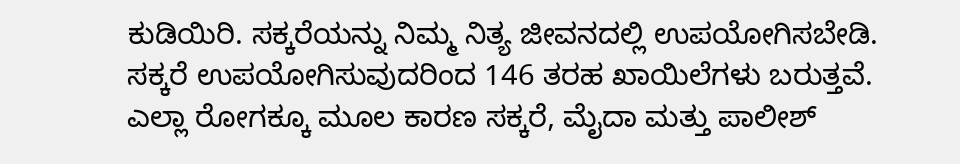ಕುಡಿಯಿರಿ. ಸಕ್ಕರೆಯನ್ನು ನಿಮ್ಮ ನಿತ್ಯ ಜೀವನದಲ್ಲಿ ಉಪಯೋಗಿಸಬೇಡಿ. ಸಕ್ಕರೆ ಉಪಯೋಗಿಸುವುದರಿಂದ 146 ತರಹ ಖಾಯಿಲೆಗಳು ಬರುತ್ತವೆ. ಎಲ್ಲಾ ರೋಗಕ್ಕೂ ಮೂಲ ಕಾರಣ ಸಕ್ಕರೆ, ಮೈದಾ ಮತ್ತು ಪಾಲೀಶ್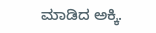ಮಾಡಿದ ಅಕ್ಕಿ.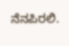ನೆನಪಿರಲಿ.